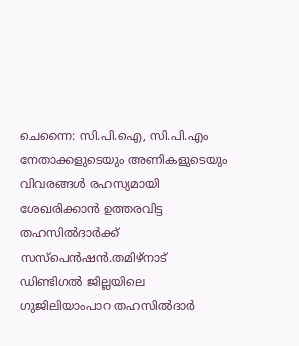ചെന്നൈ: സി.പി.ഐ, സി.പി.എം നേതാക്കളുടെയും അണികളുടെയും വിവരങ്ങൾ രഹസ്യമായി ശേഖരിക്കാൻ ഉത്തരവിട്ട തഹസിൽദാർക്ക് സസ്പെൻഷൻ.തമിഴ്നാട് ഡിണ്ടിഗൽ ജില്ലയിലെ ഗുജിലിയാംപാറ തഹസിൽദാർ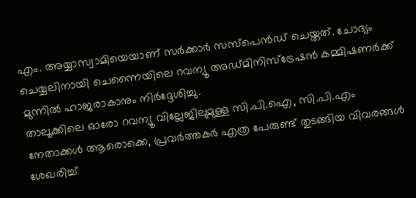എം. അയ്യാസ്വാമിയെയാണ് സർക്കാർ സസ്പെൻഡ് ചെയ്തത്. ചോദ്യം ചെയ്യലിനായി ചെന്നൈയിലെ റവന്യൂ അഡ്മിനിസ്ട്രേഷൻ കമ്മിഷണർക്ക് മുന്നിൽ ഹാജരാകാനും നിർദ്ദേശിച്ചു.
താലൂക്കിലെ ഓരോ റവന്യൂ വില്ലേജിലുമുള്ള സി.പി.ഐ, സി.പി.എം നേതാക്കൾ ആരൊക്കെ, പ്രവർത്തകർ എത്ര പേരുണ്ട് തുടങ്ങിയ വിവരങ്ങൾ ശേഖരിച്ച്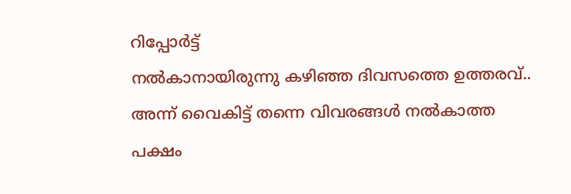റിപ്പോർട്ട്
നൽകാനായിരുന്നു കഴിഞ്ഞ ദിവസത്തെ ഉത്തരവ്.. അന്ന് വൈകിട്ട് തന്നെ വിവരങ്ങൾ നൽകാത്ത പക്ഷം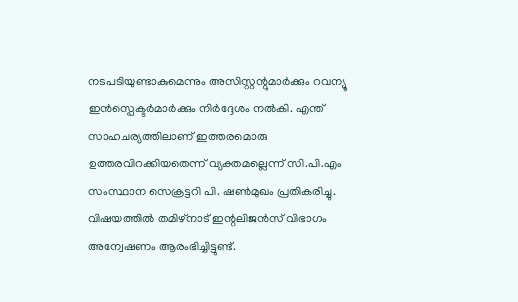നടപടിയുണ്ടാകുമെന്നും അസിസ്റ്റന്റുമാർക്കും റവന്യൂ ഇൻസ്പെക്ടർമാർക്കും നിർദ്ദേശം നൽകി. എന്ത് സാഹചര്യത്തിലാണ് ഇത്തരമൊരു ഉത്തരവിറക്കിയതെന്ന് വ്യക്തമല്ലെന്ന് സി.പി.എം സംസ്ഥാന സെക്രട്ടറി പി. ഷൺമുഖം പ്രതികരിച്ചു. വിഷയത്തിൽ തമിഴ്നാട് ഇന്റലിജൻസ് വിഭാഗം അന്വേഷണം ആരംഭിച്ചിട്ടുണ്ട്.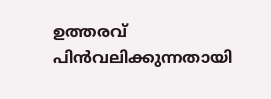ഉത്തരവ് പിൻവലിക്കുന്നതായി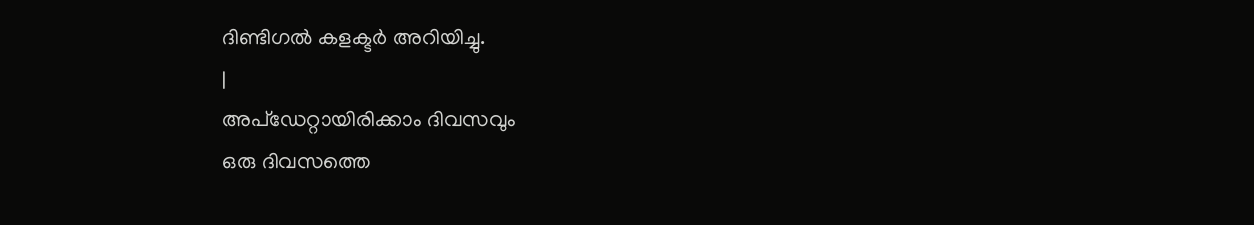ദിണ്ടിഗൽ കളക്ടർ അറിയിച്ചു.
|
അപ്ഡേറ്റായിരിക്കാം ദിവസവും
ഒരു ദിവസത്തെ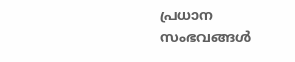പ്രധാന സംഭവങ്ങൾ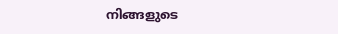നിങ്ങളുടെ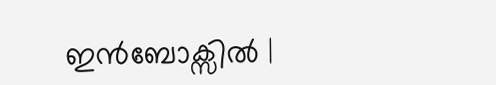ഇൻബോക്സിൽ |